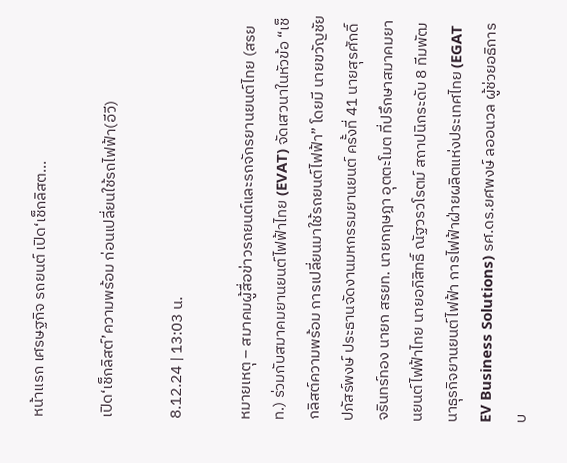หน้าแรก เศรษฐกิจ รถยนต์ เปิด‘เช็กลิสต...

เปิด‘เช็กลิสต์’ความพร้อม ก่อนเปลี่ยนใช้รถไฟฟ้า(อีวี)

8.12.24 | 13:03 น.

หมายเหตุ – สมาคมผู้สื่อข่าวรถยนต์และรถจักรยานยนต์ไทย (สรยท.) ร่วมกับสมาคมยานยนต์ไฟฟ้าไทย (EVAT) จัดเสวนาในหัวข้อ “เช็กลิสต์ความพร้อม การเปลี่ยนมาใช้รถยนต์ไฟฟ้า” โดยมี นายขวัญชัย ปภัสร์พงษ์ ประธานจัดงานมหกรรมยานยนต์ ครั้งที่ 41 นายสุรศักดิ์ จรินทร์ทอง นายก สรยท. นายกฤษฎา อุตตะโมต ที่ปรึกษาสมาคมยานยนต์ไฟฟ้าไทย นายอภิสิทธิ์ ณัฐวรวโรตม์ สถาปนิกระดับ 8 ทีมพัฒนาธุรกิจยานยนต์ไฟฟ้า การไฟฟ้าฝ่ายผลิตแห่งประเทศไทย (EGAT EV Business Solutions) รศ.ดร.ยศพงษ์ ลออนวล ผู้ช่วยอธิการบ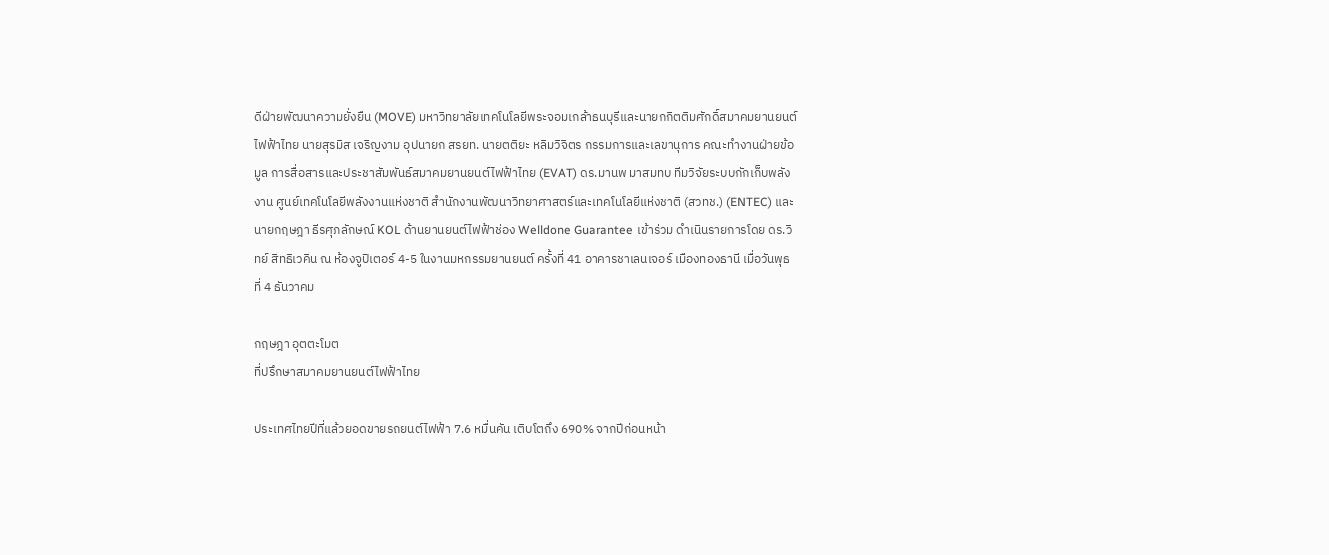ดีฝ่ายพัฒนาความยั่งยืน (MOVE) มหาวิทยาลัยเทคโนโลยีพระจอมเกล้าธนบุรีและนายกกิตติมศักดิ์สมาคมยานยนต์ไฟฟ้าไทย นายสุรมิส เจริญงาม อุปนายก สรยท. นายตติยะ หลิมวิจิตร กรรมการและเลขานุการ คณะทํางานฝ่ายข้อมูล การสื่อสารและประชาสัมพันธ์สมาคมยานยนต์ไฟฟ้าไทย (EVAT) ดร.มานพ มาสมทบ ทีมวิจัยระบบกักเก็บพลังงาน ศูนย์เทคโนโลยีพลังงานแห่งชาติ สํานักงานพัฒนาวิทยาศาสตร์และเทคโนโลยีแห่งชาติ (สวทช.) (ENTEC) และนายกฤษฎา ธีรศุภลักษณ์ KOL ด้านยานยนต์ไฟฟ้าช่อง Welldone Guarantee เข้าร่วม ดําเนินรายการโดย ดร.วิทย์ สิทธิเวคิน ณ ห้องจูปิเตอร์ 4-5 ในงานมหกรรมยานยนต์ ครั้งที่ 41 อาคารชาเลนเจอร์ เมืองทองธานี เมื่อวันพุธที่ 4 ธันวาคม

กฤษฎา อุตตะโมต
ที่ปรึกษาสมาคมยานยนต์ไฟฟ้าไทย

ประเทศไทยปีที่แล้วยอดขายรถยนต์ไฟฟ้า 7.6 หมื่นคัน เติบโตถึง 690% จากปีก่อนหน้า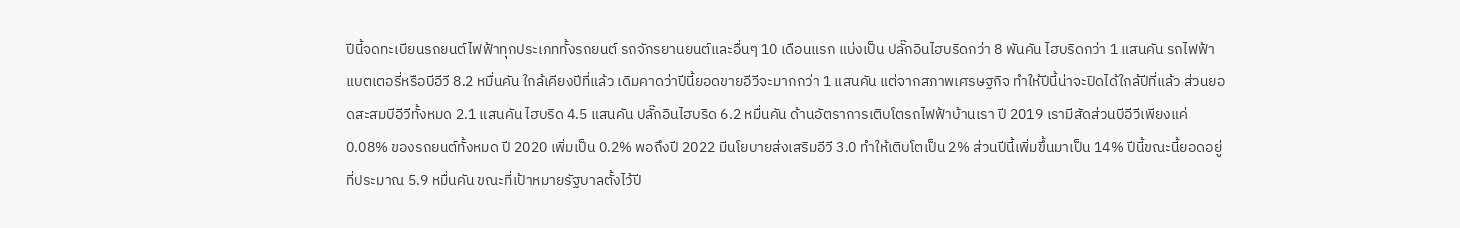ปีนี้จดทะเบียนรถยนต์ไฟฟ้าทุกประเภททั้งรถยนต์ รถจักรยานยนต์และอื่นๆ 10 เดือนแรก แบ่งเป็น ปลั๊กอินไฮบริดกว่า 8 พันคัน ไฮบริดกว่า 1 แสนคัน รถไฟฟ้าแบตเตอรี่หรือบีอีวี 8.2 หมื่นคัน ใกล้เคียงปีที่แล้ว เดิมคาดว่าปีนี้ยอดขายอีวีจะมากกว่า 1 แสนคัน แต่จากสภาพเศรษฐกิจ ทำให้ปีนี้น่าจะปิดได้ใกล้ปีที่แล้ว ส่วนยอดสะสมบีอีวีทั้งหมด 2.1 แสนคัน ไฮบริด 4.5 แสนคัน ปลั๊กอินไฮบริด 6.2 หมื่นคัน ด้านอัตราการเติบโตรถไฟฟ้าบ้านเรา ปี 2019 เรามีสัดส่วนบีอีวีเพียงแค่ 0.08% ของรถยนต์ทั้งหมด ปี 2020 เพิ่มเป็น 0.2% พอถึงปี 2022 มีนโยบายส่งเสริมอีวี 3.0 ทำให้เติบโตเป็น 2% ส่วนปีนี้เพิ่มขึ้นมาเป็น 14% ปีนี้ขณะนี้ยอดอยู่ที่ประมาณ 5.9 หมื่นคัน ขณะที่เป้าหมายรัฐบาลตั้งไว้ปี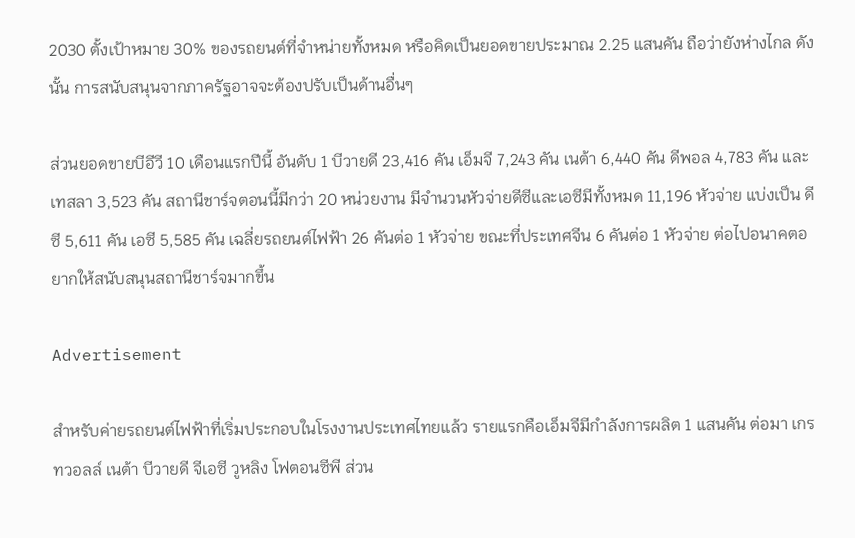2030 ตั้งเป้าหมาย 30% ของรถยนต์ที่จำหน่ายทั้งหมด หรือคิดเป็นยอดขายประมาณ 2.25 แสนคัน ถือว่ายังห่างไกล ดังนั้น การสนับสนุนจากภาครัฐอาจจะต้องปรับเป็นด้านอื่นๆ

ส่วนยอดขายบีอีวี 10 เดือนแรกปีนี้ อันดับ 1 บีวายดี 23,416 คัน เอ็มจี 7,243 คัน เนต้า 6,440 คัน ดีพอล 4,783 คัน และเทสลา 3,523 คัน สถานีชาร์จตอนนี้มีกว่า 20 หน่วยงาน มีจำนวนหัวจ่ายดีซีและเอซีมีทั้งหมด 11,196 หัวจ่าย แบ่งเป็น ดีซี 5,611 คัน เอซี 5,585 คัน เฉลี่ยรถยนต์ไฟฟ้า 26 คันต่อ 1 หัวจ่าย ขณะที่ประเทศจีน 6 คันต่อ 1 หัวจ่าย ต่อไปอนาคตอยากให้สนับสนุนสถานีชาร์จมากขึ้น

Advertisement

สำหรับค่ายรถยนต์ไฟฟ้าที่เริ่มประกอบในโรงงานประเทศไทยแล้ว รายแรกคือเอ็มจีมีกำลังการผลิต 1 แสนคัน ต่อมา เกรทวอลล์ เนต้า บีวายดี จีเอซี วูหลิง โฟตอนซีพี ส่วน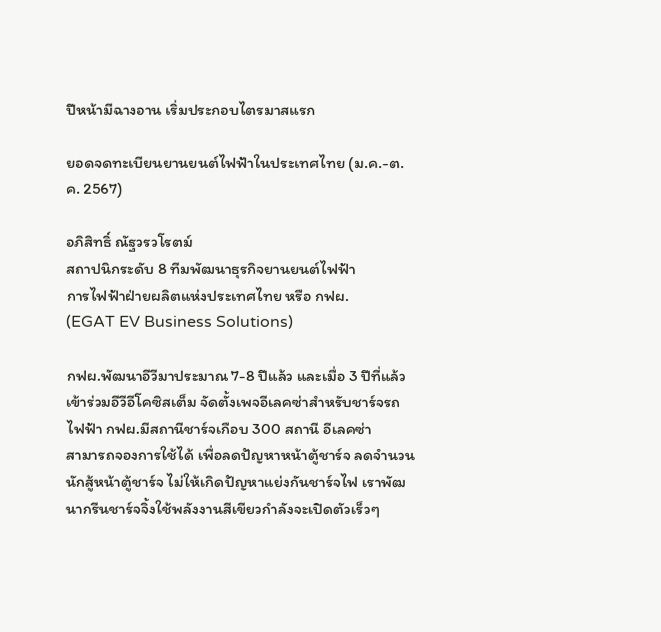ปีหน้ามีฉางอาน เริ่มประกอบไตรมาสแรก

ยอดจดทะเบียนยานยนต์ไฟฟ้าในประเทศไทย (ม.ค.-ต.ค. 2567)

อภิสิทธิ์ ณัฐวรวโรตม์
สถาปนิกระดับ 8 ทีมพัฒนาธุรกิจยานยนต์ไฟฟ้า
การไฟฟ้าฝ่ายผลิตแห่งประเทศไทย หรือ กฟผ.
(EGAT EV Business Solutions)

กฟผ.พัฒนาอีวีมาประมาณ 7-8 ปีแล้ว และเมื่อ 3 ปีที่แล้วเข้าร่วมอีวีอีโคซิสเต็ม จัดตั้งเพจอีเลคซ่าสำหรับชาร์จรถไฟฟ้า กฟผ.มีสถานีชาร์จเกือบ 300 สถานี อีเลคซ่า
สามารถจองการใช้ได้ เพื่อลดปัญหาหน้าตู้ชาร์จ ลดจำนวนนักสู้หน้าตู้ชาร์จ ไม่ให้เกิดปัญหาแย่งกันชาร์จไฟ เราพัฒนากรีนชาร์จจิ้งใช้พลังงานสีเขียวกำลังจะเปิดตัวเร็วๆ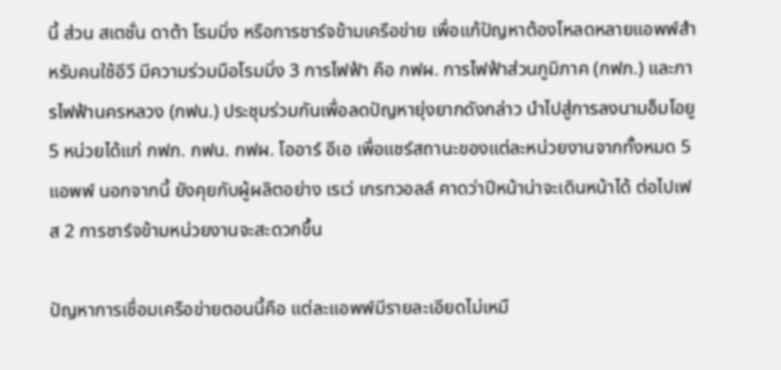นี้ ส่วน สเตชั่น ดาต้า โรมมิ่ง หรือการชาร์จข้ามเครือข่าย เพื่อแก้ปัญหาต้องโหลดหลายแอพพ์สำหรับคนใช้อีวี มีความร่วมมือโรมมิ่ง 3 การไฟฟ้า คือ กฟผ. การไฟฟ้าส่วนภูมิภาค (กฟภ.) และการไฟฟ้านครหลวง (กฟน.) ประชุมร่วมกันเพื่อลดปัญหายุ่งยากดังกล่าว นำไปสู่การลงนามอ็มโอยู 5 หน่วยได้แก่ กฟภ. กฟน. กฟผ. โออาร์ อีเอ เพื่อแชร์สถานะของแต่ละหน่วยงานจากทั้งหมด 5 แอพพ์ นอกจากนี้ ยังคุยกับผู้ผลิตอย่าง เรเว่ เกรทวอลล์ คาดว่าปีหน้าน่าจะเดินหน้าได้ ต่อไปเฟส 2 การชาร์จข้ามหน่วยงานจะสะดวกขึ้น

ปัญหาการเชื่อมเครือข่ายตอนนี้คือ แต่ละแอพพ์มีรายละเอียดไม่เหมื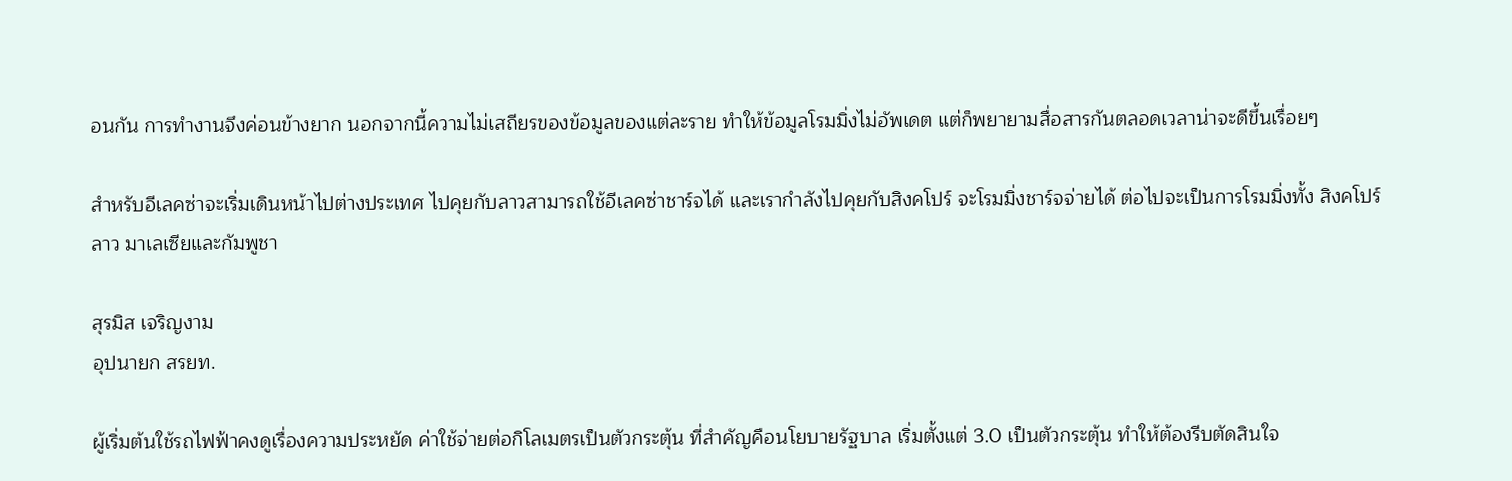อนกัน การทำงานจึงค่อนข้างยาก นอกจากนี้ความไม่เสถียรของข้อมูลของแต่ละราย ทำให้ข้อมูลโรมมิ่งไม่อัพเดต แต่ก็พยายามสื่อสารกันตลอดเวลาน่าจะดีขึ้นเรื่อยๆ

สำหรับอีเลคซ่าจะเริ่มเดินหน้าไปต่างประเทศ ไปคุยกับลาวสามารถใช้อีเลคซ่าชาร์จได้ และเรากำลังไปคุยกับสิงคโปร์ จะโรมมิ่งชาร์จจ่ายได้ ต่อไปจะเป็นการโรมมิ่งทั้ง สิงคโปร์ ลาว มาเลเซียและกัมพูชา

สุรมิส เจริญงาม
อุปนายก สรยท.

ผู้เริ่มต้นใช้รถไฟฟ้าคงดูเรื่องความประหยัด ค่าใช้จ่ายต่อกิโลเมตรเป็นตัวกระตุ้น ที่สำคัญคือนโยบายรัฐบาล เริ่มตั้งแต่ 3.0 เป็นตัวกระตุ้น ทำให้ต้องรีบตัดสินใจ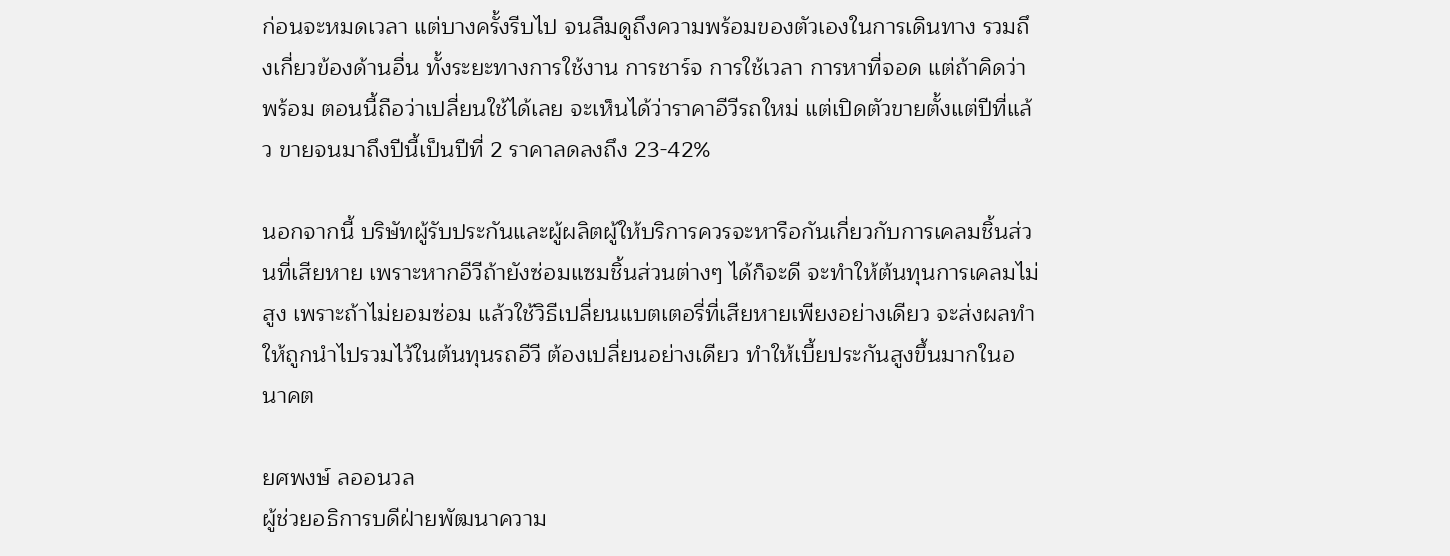ก่อนจะหมดเวลา แต่บางครั้งรีบไป จนลืมดูถึงความพร้อมของตัวเองในการเดินทาง รวมถึงเกี่ยวข้องด้านอื่น ทั้งระยะทางการใช้งาน การชาร์จ การใช้เวลา การหาที่จอด แต่ถ้าคิดว่าพร้อม ตอนนี้ถือว่าเปลี่ยนใช้ได้เลย จะเห็นได้ว่าราคาอีวีรถใหม่ แต่เปิดตัวขายตั้งแต่ปีที่แล้ว ขายจนมาถึงปีนี้เป็นปีที่ 2 ราคาลดลงถึง 23-42%

นอกจากนี้ บริษัทผู้รับประกันและผู้ผลิตผู้ให้บริการควรจะหารือกันเกี่ยวกับการเคลมชิ้นส่วนที่เสียหาย เพราะหากอีวีถ้ายังซ่อมแซมชิ้นส่วนต่างๆ ได้ก็จะดี จะทำให้ต้นทุนการเคลมไม่สูง เพราะถ้าไม่ยอมซ่อม แล้วใช้วิธีเปลี่ยนแบตเตอรี่ที่เสียหายเพียงอย่างเดียว จะส่งผลทำให้ถูกนำไปรวมไว้ในต้นทุนรถอีวี ต้องเปลี่ยนอย่างเดียว ทำให้เบี้ยประกันสูงขึ้นมากในอนาคต

ยศพงษ์ ลออนวล
ผู้ช่วยอธิการบดีฝ่ายพัฒนาความ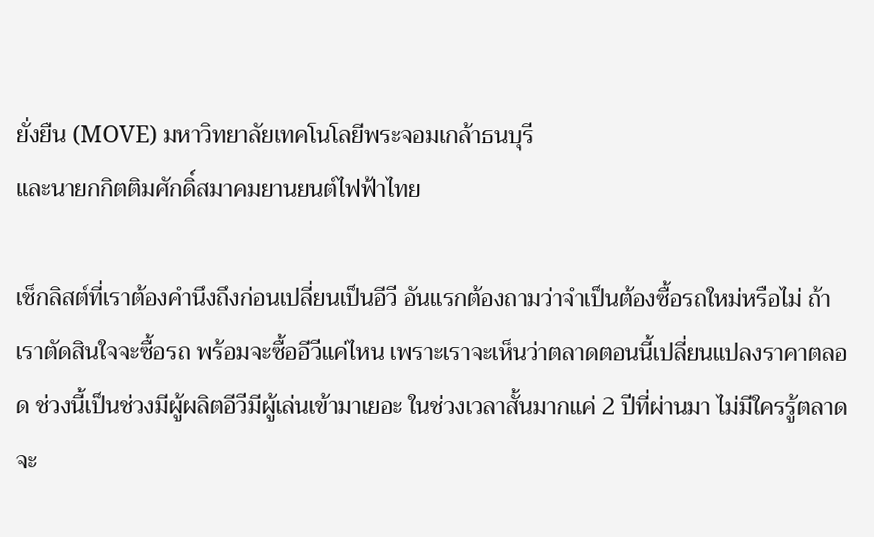ยั่งยืน (MOVE) มหาวิทยาลัยเทคโนโลยีพระจอมเกล้าธนบุรี
และนายกกิตติมศักดิ์สมาคมยานยนต์ไฟฟ้าไทย

เช็กลิสต์ที่เราต้องคำนึงถึงก่อนเปลี่ยนเป็นอีวี อันแรกต้องถามว่าจำเป็นต้องซื้อรถใหม่หรือไม่ ถ้าเราตัดสินใจจะซื้อรถ พร้อมจะซื้ออีวีแค่ไหน เพราะเราจะเห็นว่าตลาดตอนนี้เปลี่ยนแปลงราคาตลอด ช่วงนี้เป็นช่วงมีผู้ผลิตอีวีมีผู้เล่นเข้ามาเยอะ ในช่วงเวลาสั้นมากแค่ 2 ปีที่ผ่านมา ไม่มีใครรู้ตลาดจะ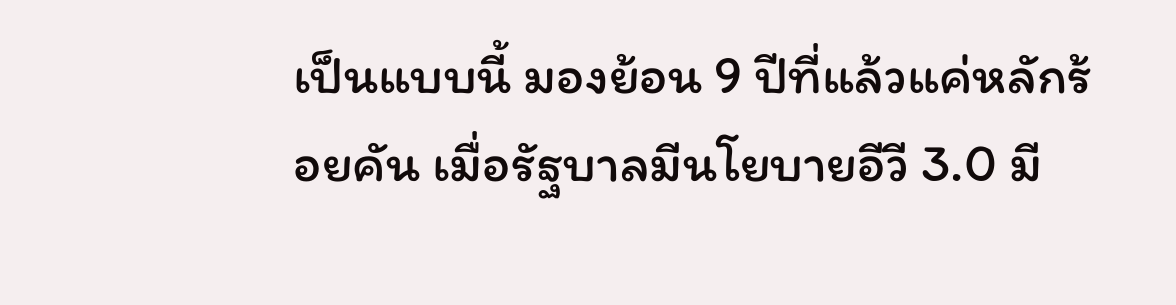เป็นแบบนี้ มองย้อน 9 ปีที่แล้วแค่หลักร้อยคัน เมื่อรัฐบาลมีนโยบายอีวี 3.0 มี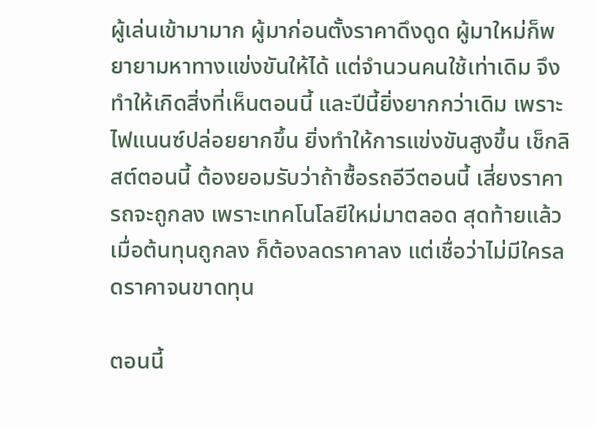ผู้เล่นเข้ามามาก ผู้มาก่อนตั้งราคาดึงดูด ผู้มาใหม่ก็พยายามหาทางแข่งขันให้ได้ แต่จำนวนคนใช้เท่าเดิม จึงทำให้เกิดสิ่งที่เห็นตอนนี้ และปีนี้ยิ่งยากกว่าเดิม เพราะไฟแนนซ์ปล่อยยากขึ้น ยิ่งทำให้การแข่งขันสูงขึ้น เช็กลิสต์ตอนนี้ ต้องยอมรับว่าถ้าซื้อรถอีวีตอนนี้ เสี่ยงราคารถจะถูกลง เพราะเทคโนโลยีใหม่มาตลอด สุดท้ายแล้วเมื่อต้นทุนถูกลง ก็ต้องลดราคาลง แต่เชื่อว่าไม่มีใครลดราคาจนขาดทุน

ตอนนี้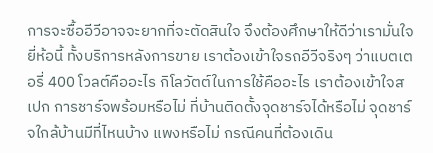การจะซื้ออีวีอาจจะยากที่จะตัดสินใจ จึงต้องศึกษาให้ดีว่าเรามั่นใจยี่ห้อนี้ ทั้งบริการหลังการขาย เราต้องเข้าใจรถอีวีจริงๆ ว่าแบตเตอรี่ 400 โวลต์คืออะไร กิโลวัตต์ในการใช้คืออะไร เราต้องเข้าใจสเปก การชาร์จพร้อมหรือไม่ ที่บ้านติดตั้งจุดชาร์จได้หรือไม่ จุดชาร์จใกล้บ้านมีที่ไหนบ้าง แพงหรือไม่ กรณีคนที่ต้องเดิน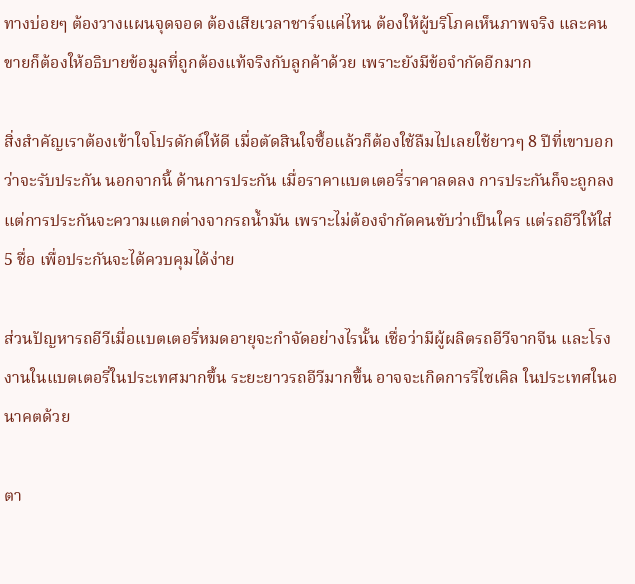ทางบ่อยๆ ต้องวางแผนจุดจอด ต้องเสียเวลาชาร์จแค่ไหน ต้องให้ผู้บริโภคเห็นภาพจริง และคนขายก็ต้องให้อธิบายข้อมูลที่ถูกต้องแท้จริงกับลูกค้าด้วย เพราะยังมีข้อจำกัดอีกมาก

สิ่งสำคัญเราต้องเข้าใจโปรดักต์ให้ดี เมื่อตัดสินใจซื้อแล้วก็ต้องใช้ลืมไปเลยใช้ยาวๆ 8 ปีที่เขาบอกว่าจะรับประกัน นอกจากนี้ ด้านการประกัน เมื่อราคาแบตเตอรี่ราคาลดลง การประกันก็จะถูกลง แต่การประกันจะความแตกต่างจากรถน้ำมัน เพราะไม่ต้องจำกัดคนขับว่าเป็นใคร แต่รถอีวีให้ใส่ 5 ชื่อ เพื่อประกันจะได้ควบคุมได้ง่าย

ส่วนปัญหารถอีวีเมื่อแบตเตอรี่หมดอายุจะกำจัดอย่างไรนั้น เชื่อว่ามีผู้ผลิตรถอีวีจากจีน และโรงงานในแบตเตอรี่ในประเทศมากขึ้น ระยะยาวรถอีวีมากขึ้น อาจจะเกิดการรีไซเคิล ในประเทศในอนาคตด้วย

ตา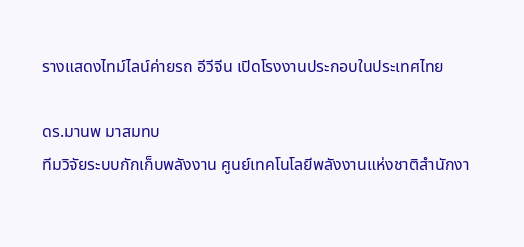รางแสดงไทม์ไลน์ค่ายรถ อีวีจีน เปิดโรงงานประกอบในประเทศไทย

ดร.มานพ มาสมทบ
ทีมวิจัยระบบกักเก็บพลังงาน ศูนย์เทคโนโลยีพลังงานแห่งชาติสํานักงา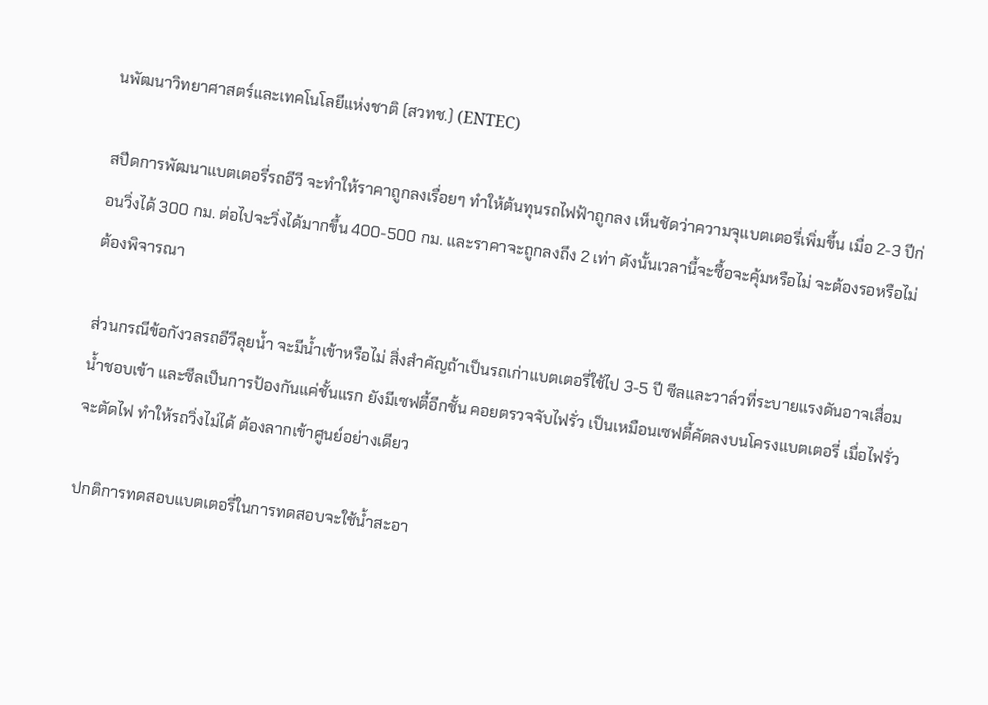นพัฒนาวิทยาศาสตร์และเทคโนโลยีแห่งชาติ (สวทช.) (ENTEC)

สปีดการพัฒนาแบตเตอรี่รถอีวี จะทำให้ราคาถูกลงเรื่อยๆ ทำให้ต้นทุนรถไฟฟ้าถูกลง เห็นชัดว่าความจุแบตเตอรี่เพิ่มขึ้น เมื่อ 2-3 ปีก่อนวิ่งได้ 300 กม. ต่อไปจะวิ่งได้มากขึ้น 400-500 กม. และราคาจะถูกลงถึง 2 เท่า ดังนั้นเวลานี้จะซื้อจะคุ้มหรือไม่ จะต้องรอหรือไม่ต้องพิจารณา

ส่วนกรณีข้อกังวลรถอีวีลุยน้ำ จะมีน้ำเข้าหรือไม่ สิ่งสำคัญถ้าเป็นรถเก่าแบตเตอรี่ใช้ไป 3-5 ปี ซีลและวาล์วที่ระบายแรงดันอาจเสื่อม น้ำชอบเข้า และซีลเป็นการป้องกันแค่ชั้นแรก ยังมีเซฟตี้อีกชั้น คอยตรวจจับไฟรั่ว เป็นเหมือนเซฟตี้คัตลงบนโครงแบตเตอรี่ เมื่อไฟรั่วจะตัดไฟ ทำให้รถวิ่งไม่ได้ ต้องลากเข้าศูนย์อย่างเดียว

ปกติการทดสอบแบตเตอรี่ในการทดสอบจะใช้น้ำสะอา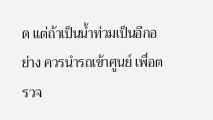ด แต่ถ้าเป็นน้ำท่วมเป็นอีกอย่าง ควรนำรถเข้าศูนย์ เพื่อตรวจ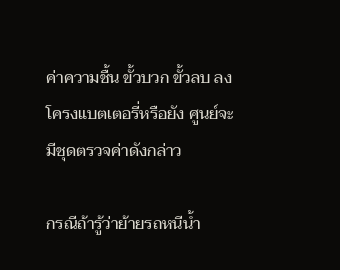ค่าความชื้น ขั้วบวก ขั้วลบ ลงโครงแบตเตอรี่หรือยัง ศูนย์จะมีชุดตรวจค่าดังกล่าว

กรณีถ้ารู้ว่าย้ายรถหนีน้ำ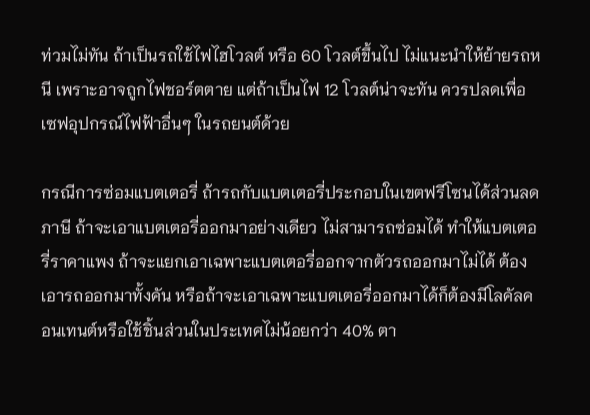ท่วมไม่ทัน ถ้าเป็นรถใช้ไฟไฮโวลต์ หรือ 60 โวลต์ขึ้นไป ไม่แนะนำให้ย้ายรถหนี เพราะอาจถูกไฟชอร์ตตาย แต่ถ้าเป็นไฟ 12 โวลต์น่าจะทัน ควรปลดเพื่อเซฟอุปกรณ์ไฟฟ้าอื่นๆ ในรถยนต์ด้วย

กรณีการซ่อมแบตเตอรี่ ถ้ารถกับแบตเตอรี่ประกอบในเขตฟรีโซนได้ส่วนลดภาษี ถ้าจะเอาแบตเตอรี่ออกมาอย่างเดียว ไม่สามารถซ่อมได้ ทำให้แบตเตอรี่ราคาแพง ถ้าจะแยกเอาเฉพาะแบตเตอรี่ออกจากตัวรถออกมาไม่ได้ ต้องเอารถออกมาทั้งคัน หรือถ้าจะเอาเฉพาะแบตเตอรี่ออกมาได้ก็ต้องมีโลคัลคอนเทนต์หรือใช้ชิ้นส่วนในประเทศไม่น้อยกว่า 40% ตา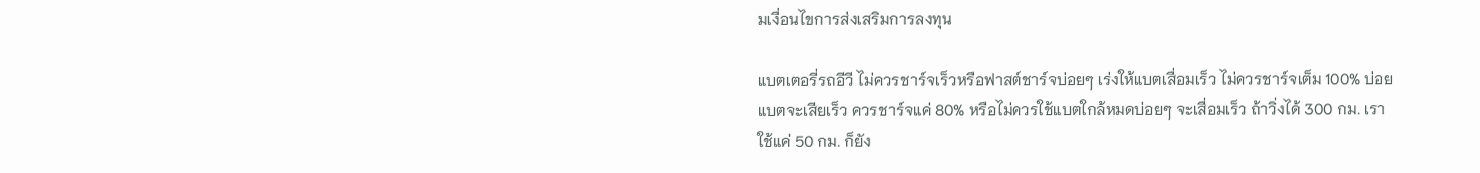มเงื่อนไขการส่งเสริมการลงทุน

แบตเตอรี่รถอีวี ไม่ควรชาร์จเร็วหรือฟาสต์ชาร์จบ่อยๆ เร่งให้แบตเสื่อมเร็ว ไม่ควรชาร์จเต็ม 100% บ่อย แบตจะเสียเร็ว ควรชาร์จแค่ 80% หรือไม่ควรใช้แบตใกล้หมดบ่อยๆ จะเสื่อมเร็ว ถ้าวิ่งได้ 300 กม. เราใช้แค่ 50 กม. ก็ยัง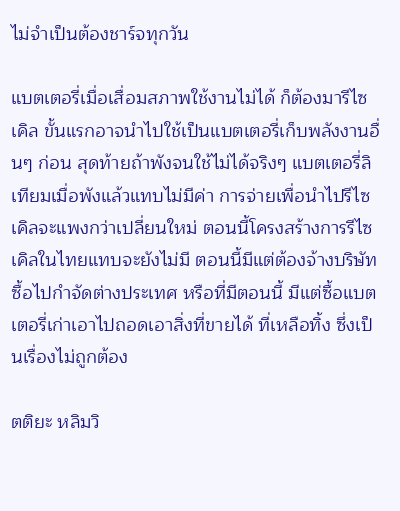ไม่จำเป็นต้องชาร์จทุกวัน

แบตเตอรี่เมื่อเสื่อมสภาพใช้งานไม่ได้ ก็ต้องมารีไซเคิล ขั้นแรกอาจนำไปใช้เป็นแบตเตอรี่เก็บพลังงานอื่นๆ ก่อน สุดท้ายถ้าพังจนใช้ไม่ได้จริงๆ แบตเตอรี่ลิเทียมเมื่อพังแล้วแทบไม่มีค่า การจ่ายเพื่อนำไปรีไซเคิลจะแพงกว่าเปลี่ยนใหม่ ตอนนี้โครงสร้างการรีไซเคิลในไทยแทบจะยังไม่มี ตอนนี้มีแต่ต้องจ้างบริษัทซื้อไปกำจัดต่างประเทศ หรือที่มีตอนนี้ มีแต่ซื้อแบตเตอรี่เก่าเอาไปถอดเอาสิ่งที่ขายได้ ที่เหลือทิ้ง ซึ่งเป็นเรื่องไม่ถูกต้อง

ตติยะ หลิมวิ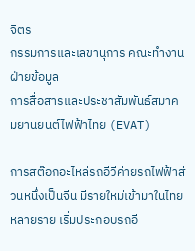จิตร
กรรมการและเลขานุการ คณะทํางานฝ่ายข้อมูล
การสื่อสารและประชาสัมพันธ์สมาคมยานยนต์ไฟฟ้าไทย (EVAT)

การสต๊อกอะไหล่รถอีวีค่ายรถไฟฟ้าส่วนหนึ่งเป็นจีน มีรายใหม่เข้ามาในไทยหลายราย เริ่มประกอบรถอี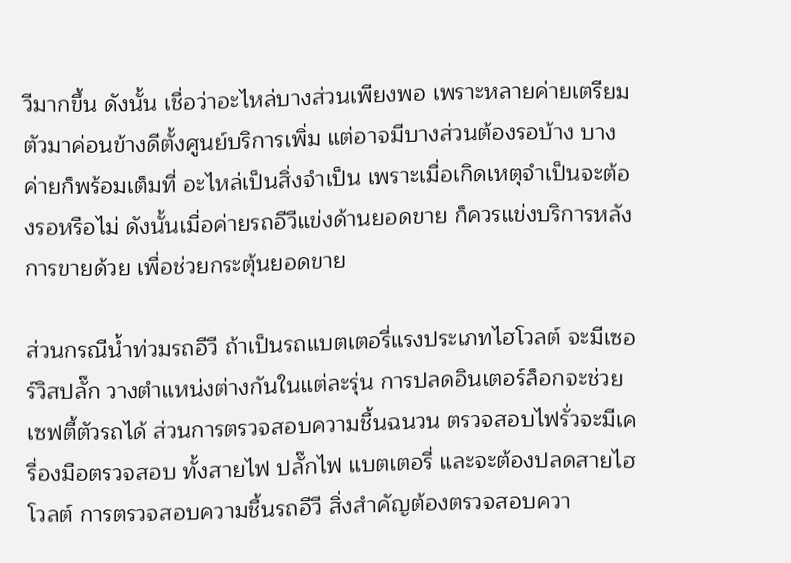วีมากขึ้น ดังนั้น เชื่อว่าอะไหล่บางส่วนเพียงพอ เพราะหลายค่ายเตรียมตัวมาค่อนข้างดีตั้งศูนย์บริการเพิ่ม แต่อาจมีบางส่วนต้องรอบ้าง บางค่ายก็พร้อมเต็มที่ อะไหล่เป็นสิ่งจำเป็น เพราะเมื่อเกิดเหตุจำเป็นจะต้องรอหรือไม่ ดังนั้นเมื่อค่ายรถอีวีแข่งด้านยอดขาย ก็ควรแข่งบริการหลังการขายด้วย เพื่อช่วยกระตุ้นยอดขาย

ส่วนกรณีน้ำท่วมรถอีวี ถ้าเป็นรถแบตเตอรี่แรงประเภทไฮโวลต์ จะมีเซอร์วิสปลั๊ก วางตำแหน่งต่างกันในแต่ละรุ่น การปลดอินเตอร์ล็อกจะช่วยเซฟตี้ตัวรถได้ ส่วนการตรวจสอบความชื้นฉนวน ตรวจสอบไฟรั่วจะมีเครื่องมือตรวจสอบ ทั้งสายไฟ ปลั๊กไฟ แบตเตอรี่ และจะต้องปลดสายไฮโวลต์ การตรวจสอบความชื้นรถอีวี สิ่งสำคัญต้องตรวจสอบควา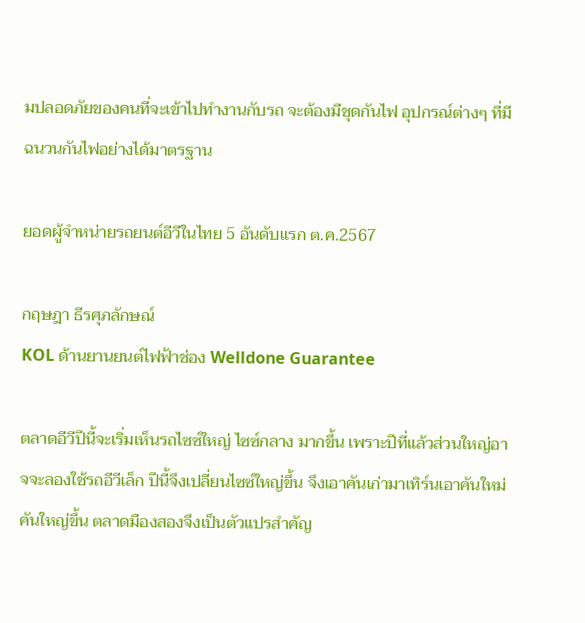มปลอดภัยของคนที่จะเข้าไปทำงานกับรถ จะต้องมีชุดกันไฟ อุปกรณ์ต่างๆ ที่มีฉนวนกันไฟอย่างได้มาตรฐาน

ยอดผู้จำหน่ายรถยนต์อีวีในไทย 5 อันดับแรก ต.ค.2567

กฤษฎา ธีรศุภลักษณ์
KOL ด้านยานยนต์ไฟฟ้าช่อง Welldone Guarantee

ตลาดอีวีปีนี้จะเริ่มเห็นรถไซซ์ใหญ่ ไซซ์กลาง มากขึ้น เพราะปีที่แล้วส่วนใหญ่อาจจะลองใช้รถอีวีเล็ก ปีนี้จึงเปลี่ยนไซซ์ใหญ่ขึ้น จึงเอาคันเก่ามาเทิร์นเอาคันใหม่ คันใหญ่ขึ้น ตลาดมืองสองจึงเป็นตัวแปรสำคัญ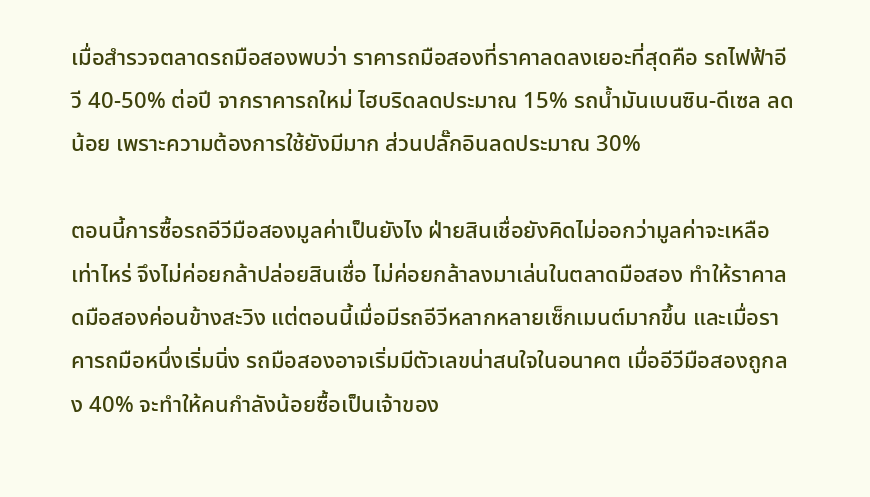เมื่อสำรวจตลาดรถมือสองพบว่า ราคารถมือสองที่ราคาลดลงเยอะที่สุดคือ รถไฟฟ้าอีวี 40-50% ต่อปี จากราคารถใหม่ ไฮบริดลดประมาณ 15% รถน้ำมันเบนซิน-ดีเซล ลดน้อย เพราะความต้องการใช้ยังมีมาก ส่วนปลั๊กอินลดประมาณ 30%

ตอนนี้การซื้อรถอีวีมือสองมูลค่าเป็นยังไง ฝ่ายสินเชื่อยังคิดไม่ออกว่ามูลค่าจะเหลือเท่าไหร่ จึงไม่ค่อยกล้าปล่อยสินเชื่อ ไม่ค่อยกล้าลงมาเล่นในตลาดมือสอง ทำให้ราคาลดมือสองค่อนข้างสะวิง แต่ตอนนี้เมื่อมีรถอีวีหลากหลายเซ็กเมนต์มากขึ้น และเมื่อราคารถมือหนึ่งเริ่มนิ่ง รถมือสองอาจเริ่มมีตัวเลขน่าสนใจในอนาคต เมื่ออีวีมือสองถูกลง 40% จะทำให้คนกำลังน้อยซื้อเป็นเจ้าของ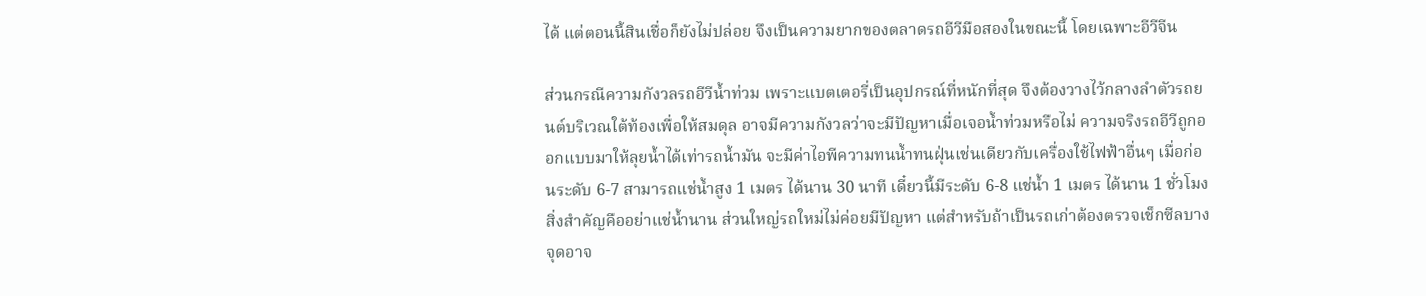ได้ แต่ตอนนี้สินเชื่อก็ยังไม่ปล่อย จึงเป็นความยากของตลาดรถอีวีมือสองในขณะนี้ โดยเฉพาะอีวีจีน

ส่วนกรณีความกังวลรถอีวีน้ำท่วม เพราะแบตเตอรี่เป็นอุปกรณ์ที่หนักที่สุด จึงต้องวางไว้กลางลำตัวรถยนต์บริเวณใต้ท้องเพื่อให้สมดุล อาจมีความกังวลว่าจะมีปัญหาเมื่อเจอน้ำท่วมหรือไม่ ความจริงรถอีวีถูกออกแบบมาให้ลุยน้ำได้เท่ารถน้ำมัน จะมีค่าไอพีความทนน้ำทนฝุ่นเช่นเดียวกับเครื่องใช้ไฟฟ้าอื่นๆ เมื่อก่อนระดับ 6-7 สามารถแช่น้ำสูง 1 เมตร ได้นาน 30 นาที เดี๋ยวนี้มีระดับ 6-8 แช่น้ำ 1 เมตร ได้นาน 1 ชั่วโมง สิ่งสำคัญคืออย่าแช่น้ำนาน ส่วนใหญ่รถใหม่ไม่ค่อยมีปัญหา แต่สำหรับถ้าเป็นรถเก่าต้องตรวจเช็กซีลบางจุดอาจ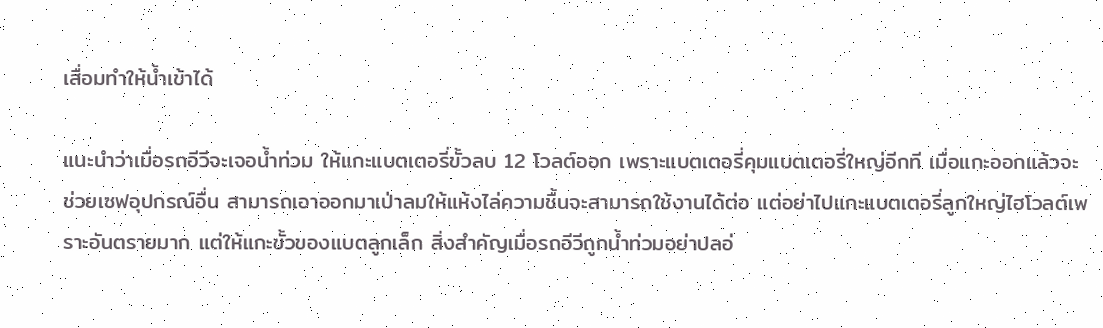เสื่อมทำให้น้ำเข้าได้

แนะนำว่าเมื่อรถอีวีจะเจอน้ำท่วม ให้แกะแบตเตอรี่ขั้วลบ 12 โวลต์ออก เพราะแบตเตอรี่คุมแบตเตอรี่ใหญ่อีกที เมื่อแกะออกแล้วจะช่วยเซฟอุปกรณ์อื่น สามารถเอาออกมาเป่าลมให้แห้งไล่ความชื้นจะสามารถใช้งานได้ต่อ แต่อย่าไปแกะแบตเตอรี่ลูกใหญ่ไฮโวลต์เพราะอันตรายมาก แต่ให้แกะขั้วของแบตลูกเล็ก สิ่งสำคัญเมื่อรถอีวีถูกน้ำท่วมอย่าปลอ่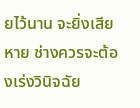ยไว้นาน จะยิ่งเสียหาย ช่างควรจะต้องเร่งวินิจฉัย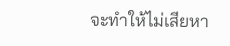จะทำให้ไม่เสียหา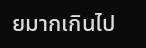ยมากเกินไป